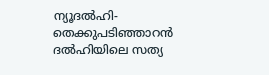ന്യൂദൽഹി- തെക്കുപടിഞ്ഞാറൻ ദൽഹിയിലെ സത്യ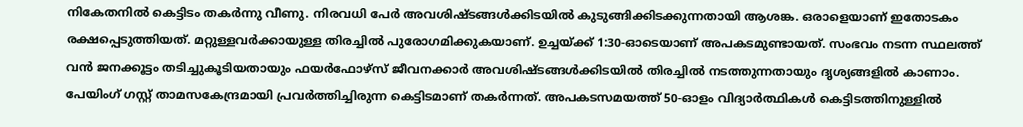നികേതനിൽ കെട്ടിടം തകർന്നു വീണു. നിരവധി പേർ അവശിഷ്ടങ്ങൾക്കിടയിൽ കുടുങ്ങിക്കിടക്കുന്നതായി ആശങ്ക. ഒരാളെയാണ് ഇതോടകം രക്ഷപ്പെടുത്തിയത്. മറ്റുള്ളവർക്കായുള്ള തിരച്ചിൽ പുരോഗമിക്കുകയാണ്. ഉച്ചയ്ക്ക് 1:30-ഓടെയാണ് അപകടമുണ്ടായത്. സംഭവം നടന്ന സ്ഥലത്ത് വൻ ജനക്കൂട്ടം തടിച്ചുകൂടിയതായും ഫയർഫോഴ്സ് ജീവനക്കാർ അവശിഷ്ടങ്ങൾക്കിടയിൽ തിരച്ചിൽ നടത്തുന്നതായും ദൃശ്യങ്ങളിൽ കാണാം.
പേയിംഗ് ഗസ്റ്റ് താമസകേന്ദ്രമായി പ്രവർത്തിച്ചിരുന്ന കെട്ടിടമാണ് തകർന്നത്. അപകടസമയത്ത് 50-ഓളം വിദ്യാർത്ഥികൾ കെട്ടിടത്തിനുള്ളിൽ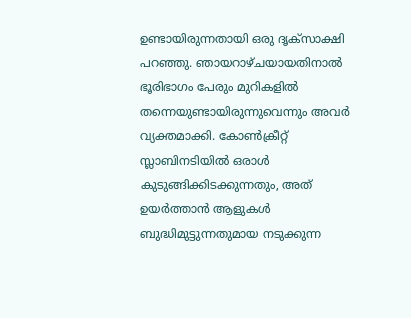ഉണ്ടായിരുന്നതായി ഒരു ദൃക്സാക്ഷി പറഞ്ഞു. ഞായറാഴ്ചയായതിനാൽ ഭൂരിഭാഗം പേരും മുറികളിൽ തന്നെയുണ്ടായിരുന്നുവെന്നും അവർ വ്യക്തമാക്കി. കോൺക്രീറ്റ് സ്ലാബിനടിയിൽ ഒരാൾ കുടുങ്ങിക്കിടക്കുന്നതും, അത് ഉയർത്താൻ ആളുകൾ ബുദ്ധിമുട്ടുന്നതുമായ നടുക്കുന്ന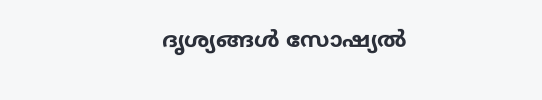ദൃശ്യങ്ങൾ സോഷ്യൽ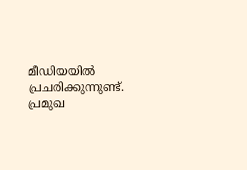മീഡിയയിൽ പ്രചരിക്കുന്നുണ്ട്. പ്രമുഖ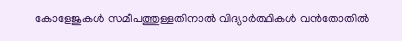കോളേജുകൾ സമീപത്തുള്ളതിനാൽ വിദ്യാർത്ഥികൾ വൻതോതിൽ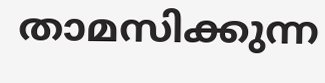താമസിക്കുന്ന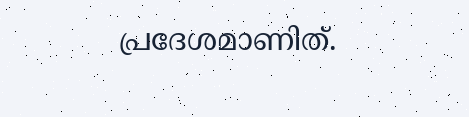പ്രദേശമാണിത്.